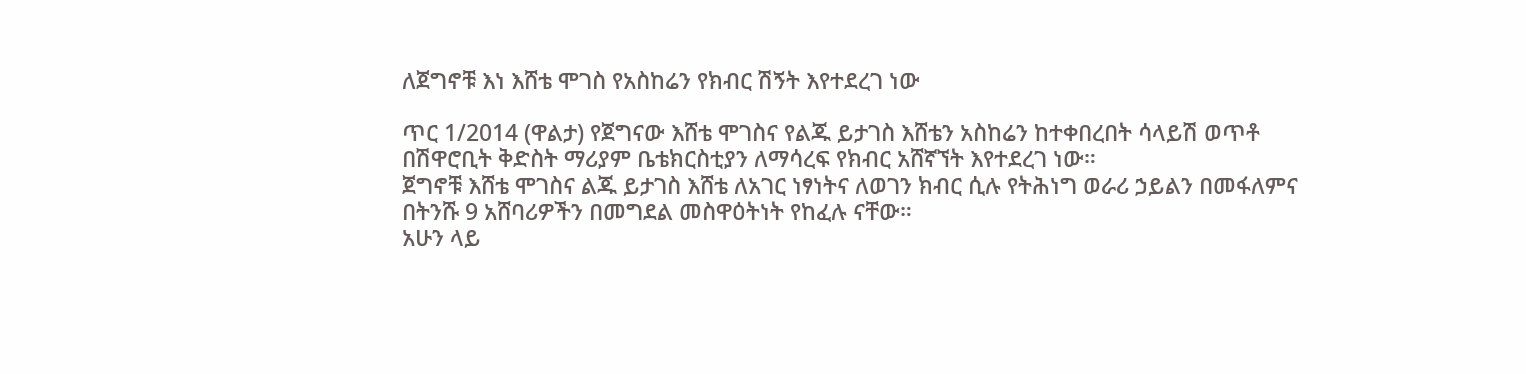ለጀግኖቹ እነ እሸቴ ሞገስ የአስከሬን የክብር ሽኝት እየተደረገ ነው

ጥር 1/2014 (ዋልታ) የጀግናው እሸቴ ሞገስና የልጁ ይታገስ እሸቴን አስከሬን ከተቀበረበት ሳላይሽ ወጥቶ በሽዋሮቢት ቅድስት ማሪያም ቤቴክርስቲያን ለማሳረፍ የክብር አሸኛኘት እየተደረገ ነው።
ጀግኖቹ እሸቴ ሞገስና ልጁ ይታገስ እሸቴ ለአገር ነፃነትና ለወገን ክብር ሲሉ የትሕነግ ወራሪ ኃይልን በመፋለምና በትንሹ 9 አሸባሪዎችን በመግደል መስዋዕትነት የከፈሉ ናቸው።
አሁን ላይ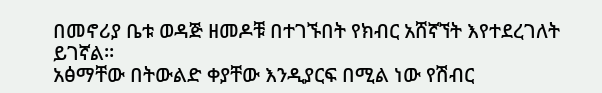በመኖሪያ ቤቱ ወዳጅ ዘመዶቹ በተገኙበት የክብር አሸኛኘት እየተደረገለት ይገኛል።
አፅማቸው በትውልድ ቀያቸው እንዲያርፍ በሚል ነው የሽብር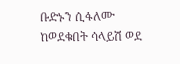ቡድኑን ሲፋለሙ ከወደቁበት ሳላይሽ ወደ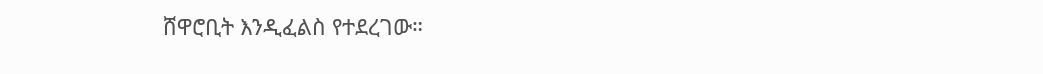ሸዋሮቢት እንዲፈልስ የተደረገው።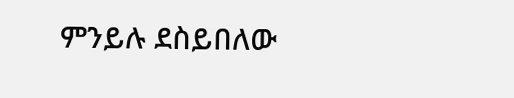ምንይሉ ደስይበለው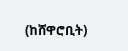(ከሸዋሮቢት)